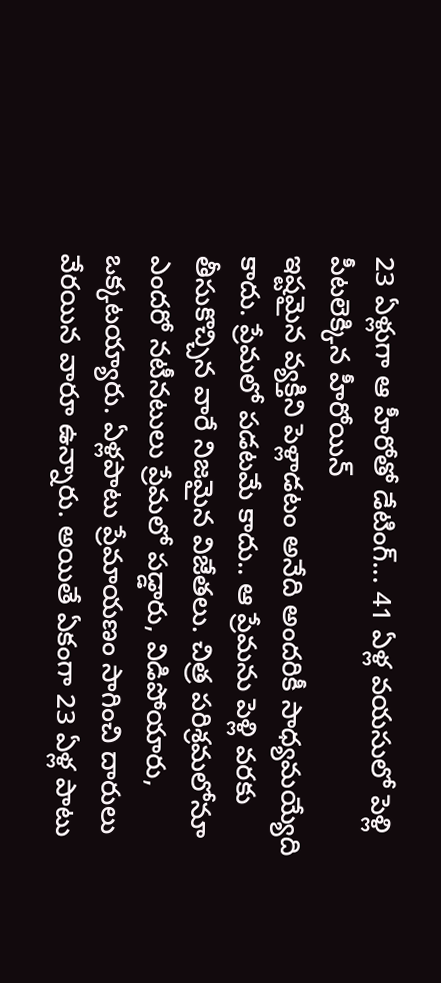23 ఏళ్లుగా ఆ హీరోతో డేటింగ్... 41 ఏళ్ల వయసులో పెళ్లి పీటలెక్కిన హీరోయిన్
ఇష్టమైన వ్యక్తిని పెళ్లాడటం అనేది అందరికీ సాధ్యమయ్యేది కాదు. ప్రేమలో పడటమే కాదు.. ఆ ప్రేమను పెళ్లి వరకు తీసుకొచ్చిన వారే నిజమైన విజేతలు. చిత్ర పరిశ్రమలోనూ ఎందరో నటీనటులు ప్రేమలో పడ్డారు, విడిపోయారు, ఒక్కటయ్యారు. ఏళ్లపాటు ప్రేమాయణం సాగించి దారులు వేరయిన వారూ ఉన్నారు. అయితే ఏకంగా 23 ఏళ్ల పాటు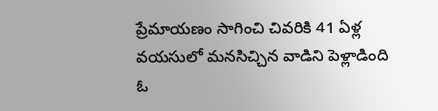ప్రేమాయణం సాగించి చివరికి 41 ఏళ్ల వయసులో మనసిచ్చిన వాడిని పెళ్లాడింది ఓ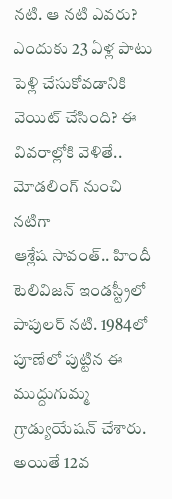నటి. ఆ నటి ఎవరు? ఎందుకు 23 ఏళ్ల పాటు పెళ్లి చేసుకోవడానికి వెయిట్ చేసింది? ఈ వివరాల్లోకి వెళితే..
మోడలింగ్ నుంచి నటిగా
ఆశ్లేష సావంత్.. హిందీ టెలివిజన్ ఇండస్ట్రీలో పాపులర్ నటి. 1984లో పూణేలో పుట్టిన ఈ ముద్దుగుమ్మ గ్రాడ్యుయేషన్ చేశారు. అయితే 12వ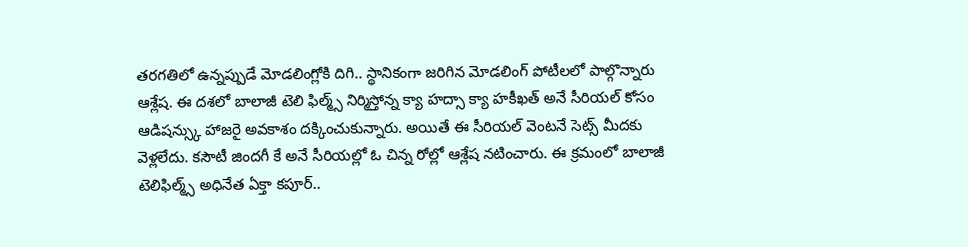తరగతిలో ఉన్నప్పుడే మోడలింగ్లోకి దిగి.. స్థానికంగా జరిగిన మోడలింగ్ పోటీలలో పాల్గొన్నారు ఆశ్లేష. ఈ దశలో బాలాజీ టెలి ఫిల్మ్స్ నిర్మిస్తోన్న క్యా హద్సా క్యా హకీఖత్ అనే సీరియల్ కోసం ఆడిషన్స్కు హాజరై అవకాశం దక్కించుకున్నారు. అయితే ఈ సీరియల్ వెంటనే సెట్స్ మీదకు వెళ్లలేదు. కసౌటీ జిందగీ కే అనే సీరియల్లో ఓ చిన్న రోల్లో ఆశ్లేష నటించారు. ఈ క్రమంలో బాలాజీ టెలిఫిల్మ్స్ అధినేత ఏక్తా కపూర్..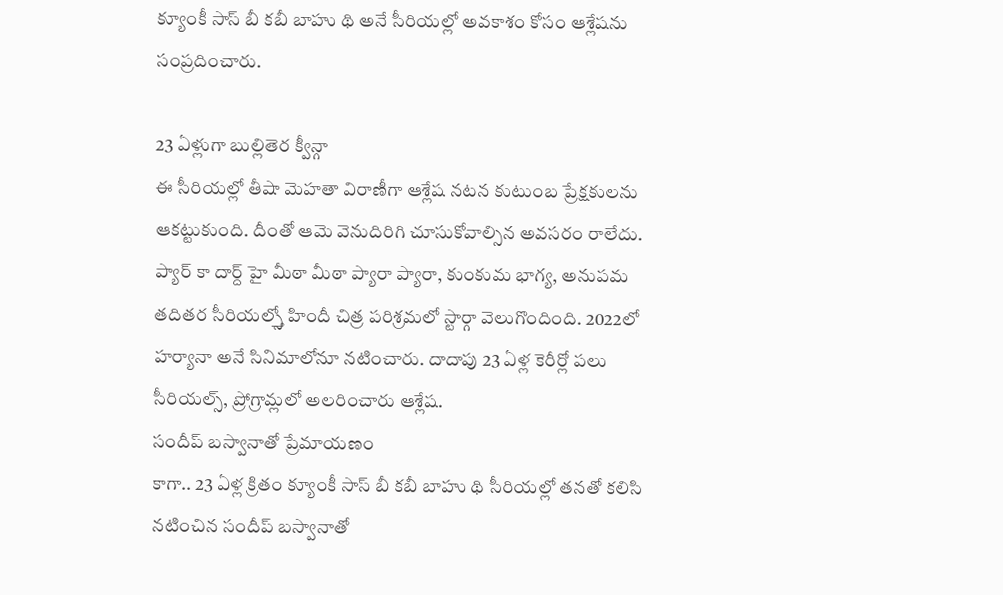క్యూంకీ సాస్ బీ కబీ బాహు థి అనే సీరియల్లో అవకాశం కోసం ఆశ్లేషను సంప్రదించారు.

23 ఏళ్లుగా బుల్లితెర క్వీన్గా
ఈ సీరియల్లో తీషా మెహతా విరాణీగా ఆశ్లేష నటన కుటుంబ ప్రేక్షకులను ఆకట్టుకుంది. దీంతో ఆమె వెనుదిరిగి చూసుకోవాల్సిన అవసరం రాలేదు. ప్యార్ కా దార్ద్ హై మీఠా మీఠా ప్యారా ప్యారా, కుంకుమ భాగ్య, అనుపమ తదితర సీరియల్స్తో హిందీ చిత్ర పరిశ్రమలో స్టార్గా వెలుగొందింది. 2022లో హర్యానా అనే సినిమాలోనూ నటించారు. దాదాపు 23 ఏళ్ల కెరీర్లో పలు సీరియల్స్, ప్రోగ్రామ్లలో అలరించారు ఆశ్లేష.
సందీప్ బస్వానాతో ప్రేమాయణం
కాగా.. 23 ఏళ్ల క్రితం క్యూంకీ సాస్ బీ కబీ బాహు థి సీరియల్లో తనతో కలిసి నటించిన సందీప్ బస్వానాతో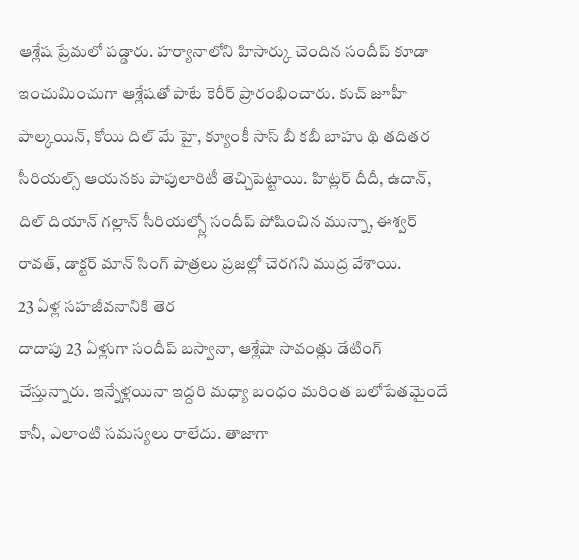ఆశ్లేష ప్రేమలో పడ్డారు. హర్యానాలోని హిసార్కు చెందిన సందీప్ కూడా ఇంచుమించుగా ఆశ్లేషతో పాటే కెరీర్ ప్రారంభించారు. కుచ్ జూహీ పాల్కయిన్, కోయి దిల్ మే హై, క్యూంకీ సాస్ బీ కబీ బాహు థి తదితర సీరియల్స్ ఆయనకు పాపులారిటీ తెచ్చిపెట్టాయి. హిట్లర్ దీదీ, ఉదాన్, దిల్ దియాన్ గల్లాన్ సీరియల్స్లో సందీప్ పోషించిన మున్నా, ఈశ్వర్ రావత్, డాక్టర్ మాన్ సింగ్ పాత్రలు ప్రజల్లో చెరగని ముద్ర వేశాయి.
23 ఏళ్ల సహజీవనానికి తెర
దాదాపు 23 ఏళ్లుగా సందీప్ బస్వానా, ఆశ్లేషా సావంత్లు డేటింగ్ చేస్తున్నారు. ఇన్నేళ్లయినా ఇద్దరి మధ్యా బంధం మరింత బలోపేతమైందే కానీ, ఎలాంటి సమస్యలు రాలేదు. తాజాగా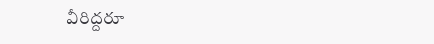వీరిద్దరూ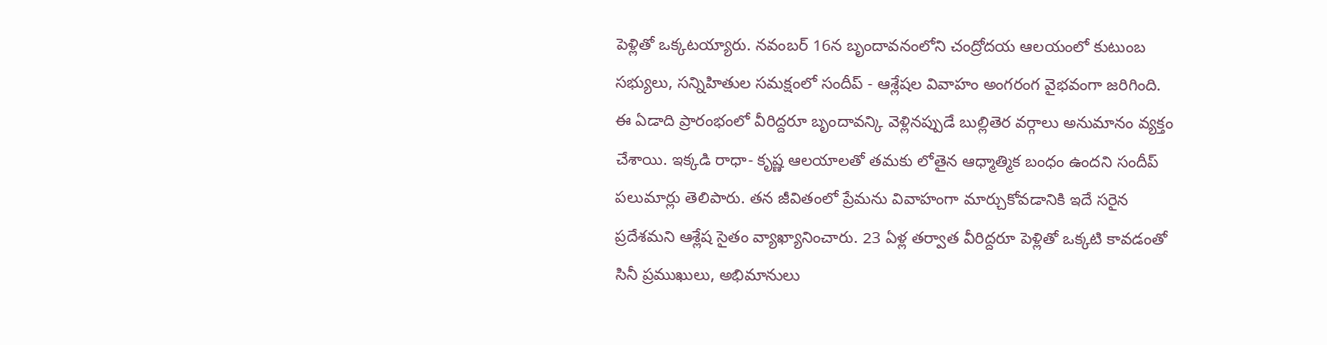పెళ్లితో ఒక్కటయ్యారు. నవంబర్ 16న బృందావనంలోని చంద్రోదయ ఆలయంలో కుటుంబ సభ్యులు, సన్నిహితుల సమక్షంలో సందీప్ - ఆశ్లేషల వివాహం అంగరంగ వైభవంగా జరిగింది. ఈ ఏడాది ప్రారంభంలో వీరిద్దరూ బృందావన్కి వెళ్లినప్పుడే బుల్లితెర వర్గాలు అనుమానం వ్యక్తం చేశాయి. ఇక్కడి రాధా- కృష్ణ ఆలయాలతో తమకు లోతైన ఆధ్మాత్మిక బంధం ఉందని సందీప్ పలుమార్లు తెలిపారు. తన జీవితంలో ప్రేమను వివాహంగా మార్చుకోవడానికి ఇదే సరైన ప్రదేశమని ఆశ్లేష సైతం వ్యాఖ్యానించారు. 23 ఏళ్ల తర్వాత వీరిద్దరూ పెళ్లితో ఒక్కటి కావడంతో సినీ ప్రముఖులు, అభిమానులు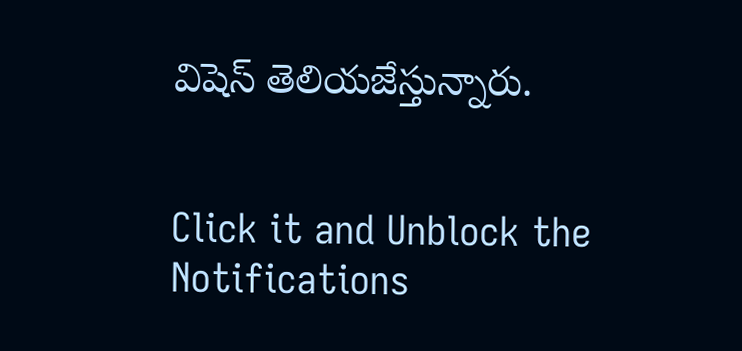విషెస్ తెలియజేస్తున్నారు.


Click it and Unblock the Notifications